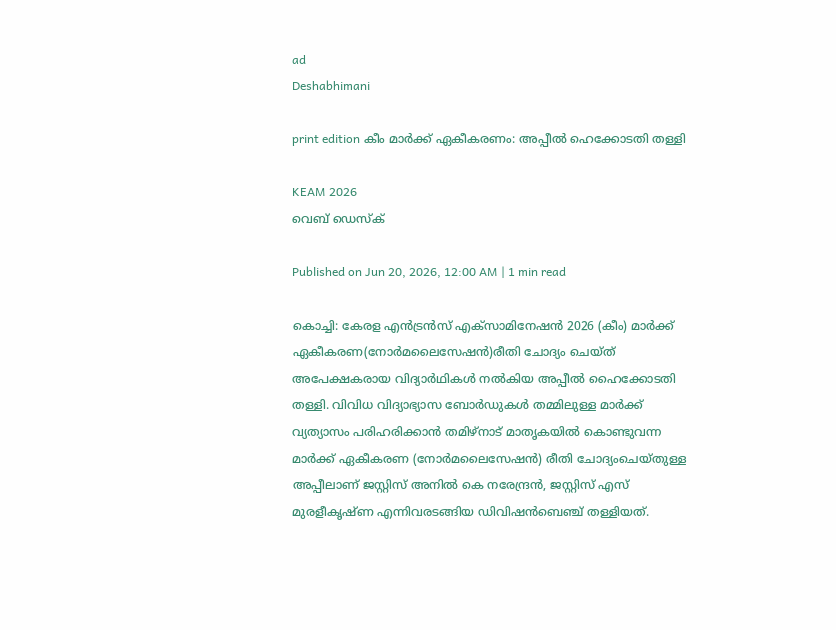ad
Deshabhimani

print edition കീം മാർക്ക് ഏകീകരണം: അപ്പീൽ ഹെക്കോടതി തള്ളി

KEAM 2026
വെബ് ഡെസ്ക്

Published on Jun 20, 2026, 12:00 AM | 1 min read

കൊച്ചി: കേരള എൻട്രൻസ് എക്സാമിനേഷൻ 2026 (കീം) മാർക്ക്‌ ഏകീകരണ(നോർമലൈസേഷൻ)രീതി ചോദ്യം ചെയ്‌ത്‌ അപേക്ഷകരായ വിദ്യാർഥികൾ നൽകിയ അപ്പീൽ ഹൈക്കോടതി തള്ളി. വിവിധ വിദ്യാഭ്യാസ ബോർഡുകൾ തമ്മിലുള്ള മാർക്ക് വ്യത്യാസം പരിഹരിക്കാൻ തമിഴ്നാട് മാതൃകയിൽ കൊണ്ടുവന്ന മാർക്ക് ഏകീകരണ (നോർമലൈസേഷൻ) രീതി ചോദ്യംചെയ്തുള്ള അപ്പീലാണ് ജസ്റ്റിസ് അനിൽ കെ നരേന്ദ്രൻ, ജസ്റ്റിസ് എസ് മുരളീകൃഷ്ണ എന്നിവരടങ്ങിയ ഡിവിഷൻബെഞ്ച് തള്ളിയത്.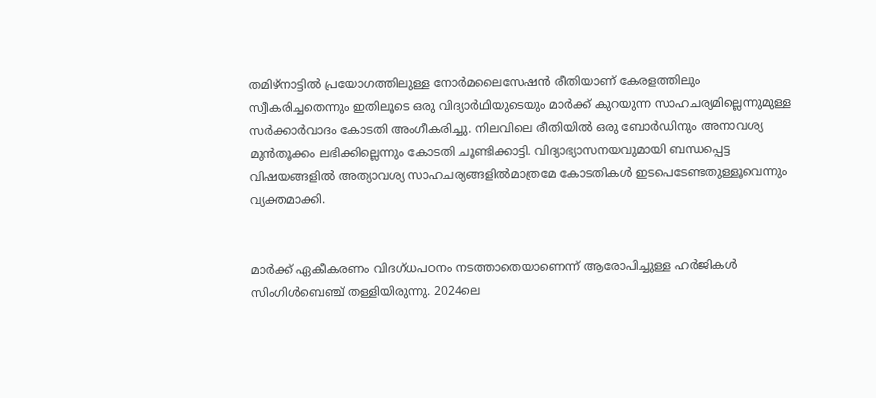തമിഴ്നാട്ടിൽ പ്രയോഗത്തിലുള്ള നോർമലൈസേഷൻ രീതിയാണ് കേരളത്തിലും സ്വീകരിച്ചതെന്നും ഇതിലൂടെ ഒരു വിദ്യാർഥിയുടെയും മാർക്ക് കുറയുന്ന സാഹചര്യമില്ലെന്നുമുള്ള സർക്കാർവാദം കോടതി അംഗീകരിച്ചു. നിലവിലെ രീതിയിൽ ഒരു ബോർഡിനും അനാവശ്യ മുൻതൂക്കം ലഭിക്കില്ലെന്നും കോടതി ചൂണ്ടിക്കാട്ടി. വിദ്യാഭ്യാസനയവുമായി ബന്ധപ്പെട്ട വിഷയങ്ങളിൽ അത്യാവശ്യ സാഹചര്യങ്ങളിൽമാത്രമേ കോടതികൾ ഇടപെടേണ്ടതുള്ളൂവെന്നും വ്യക്തമാക്കി.


മാർക്ക് ഏകീകരണം വിദഗ്‌ധപഠനം നടത്താതെയാണെന്ന് ആരോപിച്ചുള്ള ഹർജികൾ സിംഗിൾബെഞ്ച് തള്ളിയിരുന്നു. 2024ലെ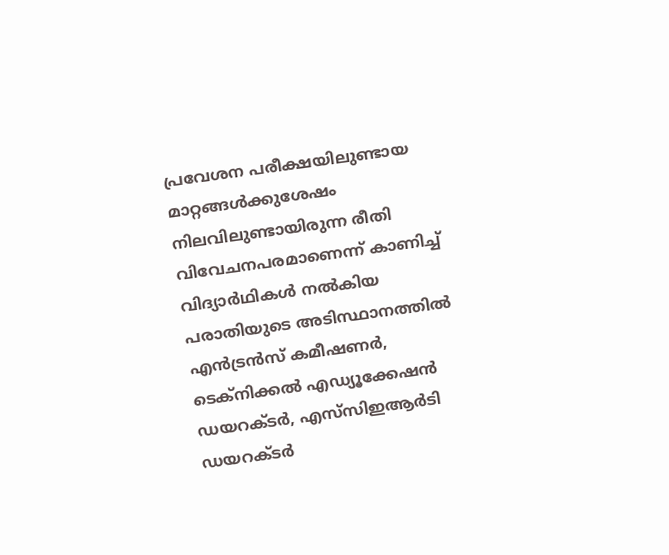പ്രവേശന പരീക്ഷയിലുണ്ടായ മാറ്റങ്ങൾക്കുശേഷം നിലവിലുണ്ടായിരുന്ന രീതി വിവേചനപരമാണെന്ന് കാണിച്ച് വിദ്യാർഥികൾ നൽകിയ പരാതിയുടെ അടിസ്ഥാനത്തിൽ എൻട്രൻസ് കമീഷണർ, ടെക്നിക്കൽ എഡ്യൂക്കേഷൻ ഡയറക്ടർ, എസ്‌സിഇആർടി ഡയറക്ടർ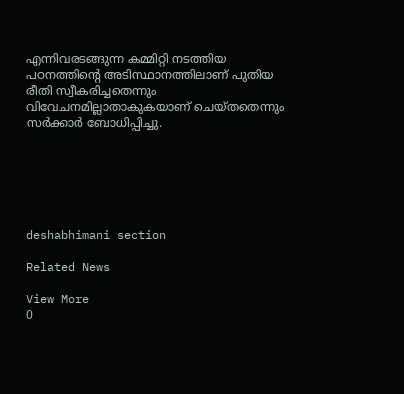എന്നിവരടങ്ങുന്ന കമ്മിറ്റി നടത്തിയ പഠനത്തിന്റെ അടിസ്ഥാനത്തിലാണ് പുതിയ രീതി സ്വീകരിച്ചതെന്നും വിവേചനമില്ലാതാകുകയാണ് ചെയ്തതെന്നും സർക്കാർ ബോധിപ്പിച്ചു.






deshabhimani section

Related News

View More
0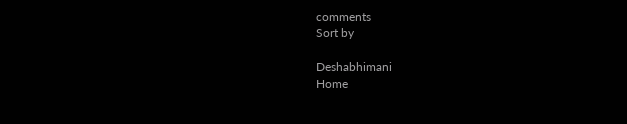comments
Sort by

Deshabhimani
Home